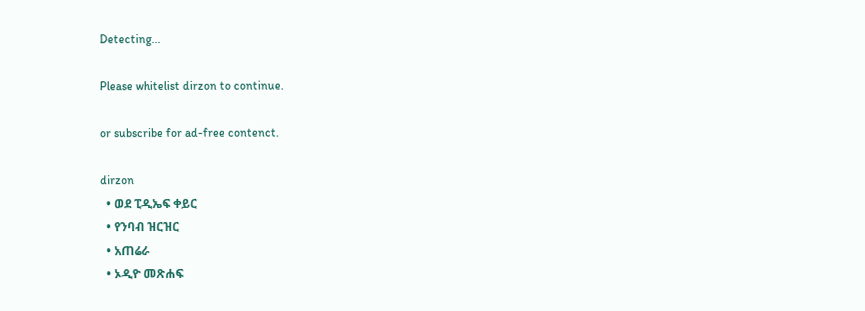Detecting...

Please whitelist dirzon to continue.

or subscribe for ad-free contenct.

dirzon
  • ወደ ፒዲኤፍ ቀይር
  • የንባብ ዝርዝር
  • አጠሬራ
  • ኦዲዮ መጽሐፍ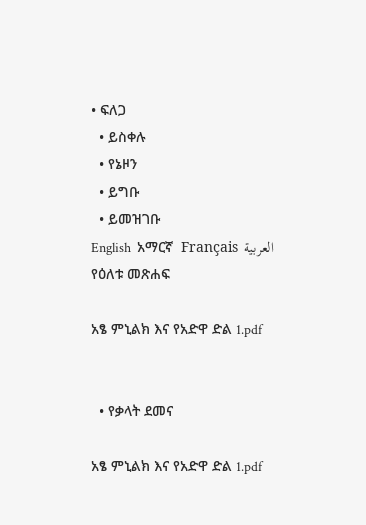• ፍለጋ
  • ይስቀሉ
  • የኔዞን
  • ይግቡ
  • ይመዝገቡ
English  አማርኛ  Français  العربية
የዕለቱ መጽሐፍ

አፄ ምኒልክ እና የአድዋ ድል 1.pdf


  • የቃላት ደመና

አፄ ምኒልክ እና የአድዋ ድል 1.pdf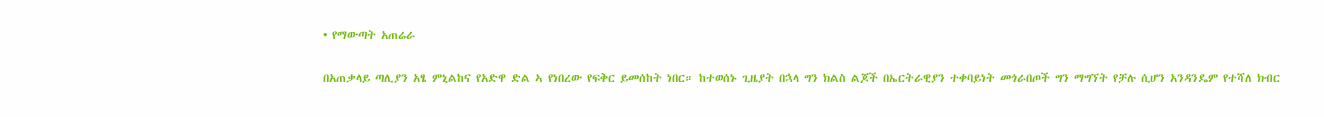• የማውጣት አጠሬራ

በአጠቃላይ ጣሊያን አፄ ምኒልከና የአድዋ ድል ኣ የነበረው የፍቅር ይመሰከት ነበር። ከተወሰኑ ጊዜያት በኋላ ግን ክልስ ልጆች በኤርትራዊያን ተቀባይነት መጎራበጦች ግን ማግኘት የቻሉ ሲሆን አንዳንዴም የተሻለ ክብር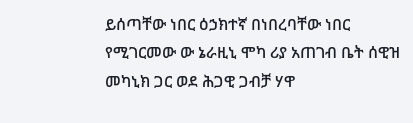ይሰጣቸው ነበር ዕኃክተኛ በነበረባቸው ነበር የሚገርመው ው ኔራዚኒ ሞካ ሪያ አጠገብ ቤት ሰዊዝ መካኒክ ጋር ወደ ሕጋዊ ጋብቻ ሃዋ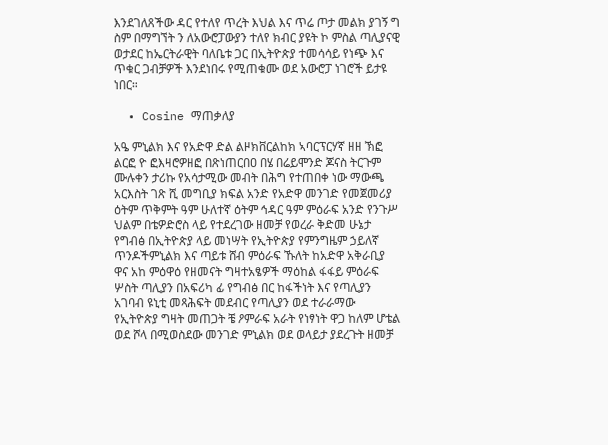እንደገለጸችው ዳር የተለየ ጥረት እህል እና ጥሬ ጦታ መልክ ያገኝ ግ ስም በማግኘት ን ለአውሮፓውያን ተለየ ክብር ያዩት ኮ ምስል ጣሊያናዊ ወታደር ከኤርትራዊት ባለቤቱ ጋር በኢትዮጵያ ተመሳሳይ የነጭ እና ጥቁር ጋብቻዎች እንደነበሩ የሚጠቁሙ ወደ አውሮፓ ነገሮች ይታዩ ነበር።

  • Cosine ማጠቃለያ

አዔ ምኒልክ እና የአድዋ ድል ልዞክቨርልከክ ኣባርፕርሃኛ ዘዘ ኽፎ ልርፎ ዮ ፎእዛሮዎዘፎ በጽነጠርበዐ በሄ በሬይሞንድ ጆናስ ትርጉም ሙሉቀን ታሪኩ የአሳታሚው መብት በሕግ የተጠበቀ ነው ማውጫ አርእስት ገጽ ሺ መግቢያ ክፍል አንድ የአድዋ መንገድ የመጀመሪያ ዕትም ጥቅምት ዓም ሁለተኛ ዕትም ኅዳር ዓም ምዕራፍ አንድ የንጉሥ ህልም በቴዎድሮስ ላይ የተደረገው ዘመቻ የወረራ ቅድመ ሁኔታ የግብፅ በኢትዮጵያ ላይ መነሣት የኢትዮጵያ የምንግዜም ኃይለኛ ጥንዶችምኒልክ እና ጣይቱ ሸብ ምዕራፍ ኹለት ከአድዋ አቅራቢያ ዋና አከ ምዕዋዕ የዘመናት ግዛተአፄዎች ማዕከል ፋፋይ ምዕራፍ ሦስት ጣሊያን በአፍሪካ ፊ የግብፅ በር ከፋችነት እና የጣሊያን አገባብ ዩኒቲ መጻሕፍት መደብር የጣሊያን ወደ ተራራማው የኢትዮጵያ ግዛት መጠጋት ቼ ዖምራፍ አራት የነፃነት ዋጋ ከለም ሆቴል ወደ ሾላ በሚወስደው መንገድ ምኒልክ ወደ ወላይታ ያደረጉት ዘመቻ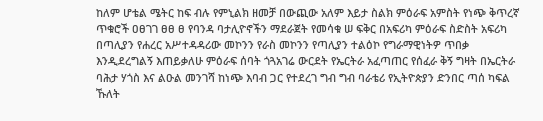ከለም ሆቴል ሜትር ከፍ ብሉ የምኒልክ ዘመቻ በውጪው አለም እይታ ስልክ ምዕራፍ አምስት የነጭ ቅጥረኛ ጥቁሮች ዐፀገገ ፀፀ ፀ የባንዳ ባታሊዮኖችን ማደራጀት የመሳቁ ሠ ፍቅር በአፍሪካ ምዕራፍ ስድስት አፍሪካ በጣሊያን የሐረር አሥተዳዳሪው መኮንን የራስ መኮንን የጣሊያን ተልዕኮ የግራማዊነትዎ ጥበቃ እንዲደረግልኝ እጠይቃለሁ ምዕራፍ ሰባት ጎጓአገሬ ውርደት የኤርትራ አፈጣጠር የሰፈራ ቅኝ ግዛት በኤርትራ ባሕታ ሃጎስ እና ልዑል መንገሻ ከነጭ እባብ ጋር የተደረገ ግብ ግብ ባራቴሪ የኢትዮጵያን ድንበር ጣሰ ካፍል ኹለት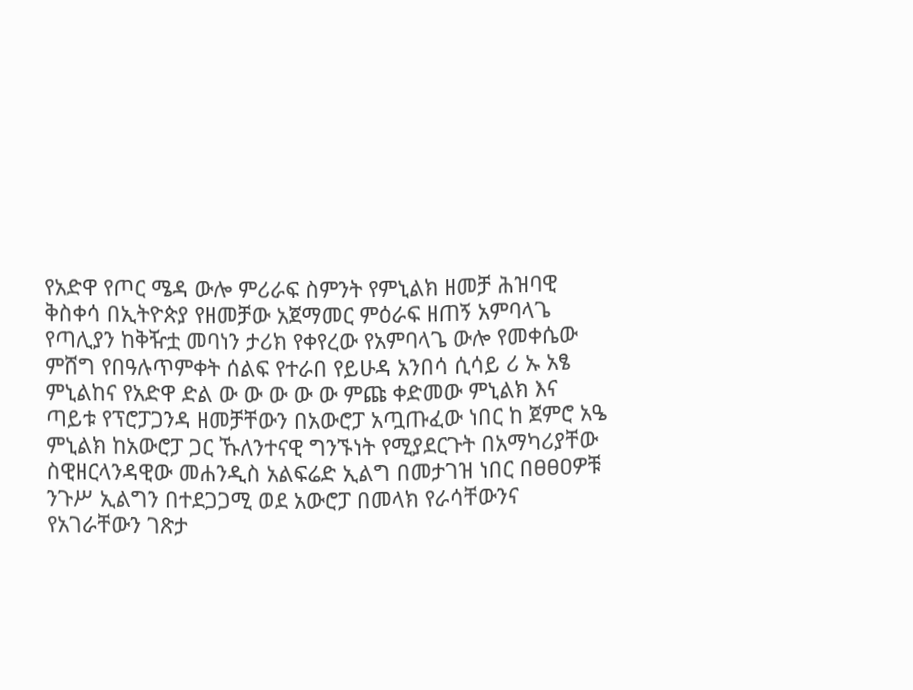የአድዋ የጦር ሜዳ ውሎ ምሪራፍ ስምንት የምኒልክ ዘመቻ ሕዝባዊ ቅስቀሳ በኢትዮጵያ የዘመቻው አጀማመር ምዕራፍ ዘጠኝ አምባላጌ የጣሊያን ከቅዥቷ መባነን ታሪክ የቀየረው የአምባላጌ ውሎ የመቀሴው ምሸግ የበዓሉጥምቀት ሰልፍ የተራበ የይሁዳ አንበሳ ሲሳይ ሪ ኡ አፄ ምኒልከና የአድዋ ድል ው ው ው ው ው ምጩ ቀድመው ምኒልክ እና ጣይቱ የፕሮፓጋንዳ ዘመቻቸውን በአውሮፓ አጧጡፈው ነበር ከ ጀምሮ አዔ ምኒልክ ከአውሮፓ ጋር ኹለንተናዊ ግንኙነት የሚያደርጉት በአማካሪያቸው ስዊዘርላንዳዊው መሐንዲስ አልፍሬድ ኢልግ በመታገዝ ነበር በፀፀዐዎቹ ንጉሥ ኢልግን በተደጋጋሚ ወደ አውሮፓ በመላክ የራሳቸውንና የአገራቸውን ገጽታ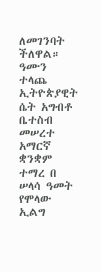ለመገንባት ችለዋል። ዓሙን ተላጨ ኢትዮጵያዊት ሴት አግብቶ ቤተስብ መሠረተ አማርኛ ቋንቋም ተማረ በ ሠላሳ ዓመት የሞላው ኢልግ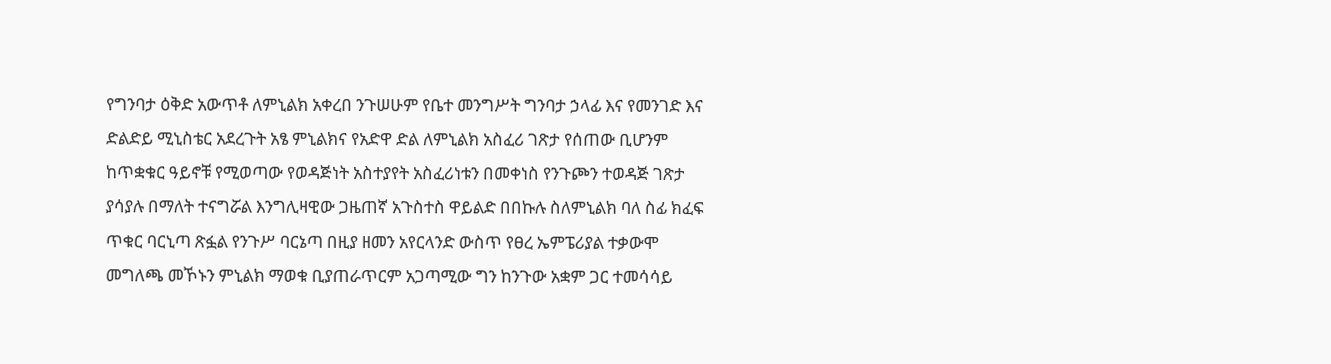የግንባታ ዕቅድ አውጥቶ ለምኒልክ አቀረበ ንጉሠሁም የቤተ መንግሥት ግንባታ ኃላፊ እና የመንገድ እና ድልድይ ሚኒስቴር አደረጉት አፄ ምኒልክና የአድዋ ድል ለምኒልክ አስፈሪ ገጽታ የሰጠው ቢሆንም ከጥቋቁር ዓይኖቹ የሚወጣው የወዳጅነት አስተያየት አስፈሪነቱን በመቀነስ የንጉጮን ተወዳጅ ገጽታ ያሳያሉ በማለት ተናግሯል እንግሊዛዊው ጋዜጠኛ አጉስተስ ዋይልድ በበኩሉ ስለምኒልክ ባለ ስፊ ክፈፍ ጥቁር ባርኒጣ ጽፏል የንጉሥ ባርኔጣ በዚያ ዘመን አየርላንድ ውስጥ የፀረ ኤምፔሪያል ተቃውሞ መግለጫ መኾኑን ምኒልክ ማወቁ ቢያጠራጥርም አጋጣሚው ግን ከንጉው አቋም ጋር ተመሳሳይ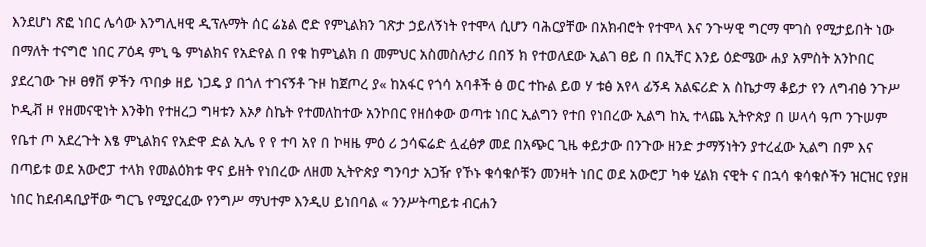እንደሆነ ጽፎ ነበር ሌሳው እንግሊዛዊ ዲፕሉማት ሰር ሬኔል ሮድ የምኒልክን ገጽታ ኃይለኝነት የተሞላ ሲሆን ባሕርያቸው በአክብሮት የተሞላ እና ንጉሣዊ ግርማ ሞገስ የሚታይበት ነው በማለት ተናግሮ ነበር ፖዕዳ ምኒ ዔ ምነልክና የአድየል በ የቁ ከምኒልክ በ መምህር አስመስሉታሪ በበኝ ክ የተወለደው ኢልገ ፀይ በ በኢቸር እንይ ዕድሜው ሐያ አምስት አንኮበር ያደረገው ጉዞ ፀፃቨ ዎችን ጥበቃ ዘይ ነጋዴ ያ በጎለ ተገናኝቶ ጉዞ ከጀጦረ ያ« ከአፋር የጎሳ አባቶች ፅ ወር ተኩል ይወ ሃ ቱፅ አየላ ፊኝዳ አልፍሪድ አ ስኬታማ ቆይታ የን ለግብፅ ንጉሥ ኮዲቭ ዞ የዘመናዊነት እንቅከ የተዘረጋ ግዛቱን እኦፆ ስኬት የተመለከተው አንኮበር የዘሰቀው ወጣቱ ነበር ኢልግን የተበ የነበረው ኢልግ ከኢ ተላጨ ኢትዮጵያ በ ሠላሳ ዓጦ ንጉሠም የቤተ ጦ አደረጉት እፄ ምኒልክና የአድዋ ድል ኢሌ የ የ ተባ አየ በ ኮዛዜ ምዕ ሪ ኃሳፍሬድ ሏፈፅፇ መደ በአጭር ጊዜ ቀይታው በንጉው ዘንድ ታማኝነትን ያተረፈው ኢልግ በም እና በጣይቱ ወደ አውሮፓ ተላክ የመልዕክቱ ዋና ይዘት የነበረው ለዘመ ኢትዮጵያ ግንባታ አጋዥ የኾኑ ቁሳቁሶቹን መንዛት ነበር ወደ አውሮፓ ካቀ ሂልክ ናዊት ና በኋሳ ቁሳቁሶችን ዝርዝር የያዘ ነበር ከደብዳቢያቸው ግርጌ የሚያርፈው የንግሥ ማህተም እንዲሀ ይነበባል « ንንሥትጣይቱ ብርሐን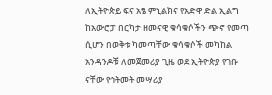ለኢትዮጵይ ፍና አፄ ምኒልክና የአድዋ ድል ኢልግ ከአውሮፓ በርካታ ዘመናዊ ቁሳቁሶችን ጭኖ የመጣ ሲሆን በወቅቱ ካመጣቸው ቁሳቁሶች መካከል አንዳንዶቹ ለመጀመሪያ ጊዜ ወደ ኢትዮጵያ የገቡ ናቸው የኅትመት መሣሪያ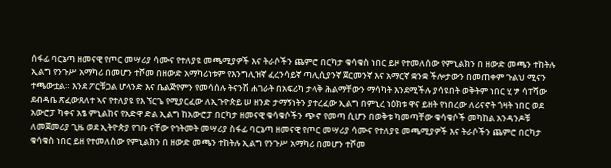ሰፋፊ ባርኔጣ ዘመናዊ የጦር መሣሪያ ሳሙና የተለያዩ መጫሚያዎች እና ትራሶችን ጨምሮ በርካታ ቁሳቁስ ነበር ይዞ የተመለሰው የምኒልክን በ ዘውድ መጫን ተከትሉ ኢልግ የንጉሥ አማካሪ በመሆን ተሾመ በዘውድ አማካሪነቱም የእንግሊዝኛ ፈረንሳይኛ ጣሊሲያንኛ ጀርመንኛ እና አማርኛ ቋንቋ ችሎታውን በመጠቀም ጉልህ ሚናን ተጫውቷል። እንደ ፖርቹጋል ሆላንድ እና ቤልጅየምን የመሳሰሉ ትናንሽ ሐገራት በአፍሪካ ታላቅ ሕልማቸውን ማሳካት እንደሚችሉ ያሳዩበት ወቅትም ነበር ሂ ፇ ሳፐሻው ደብዳቤ ጽፈውጸለተ ኣና የተለያዩ የእ ኘርጌ የሚያርፈው ለኢጉዮጵይ ሠ ዘንድ ታማኝነትን ያተረፈው ኢልግ በምኒረ ነዕክቱ ዋና ይዘት የነበረው ለሪናኖት ጎዛት ነበር ወደ አውሮፓ ካቀና አፄ ምኒልከና የአድዋ ድል ኢልግ ከአውሮፓ በርካታ ዘመናዊ ቁሳቁሶችን ጭኖ የመጣ ሲሆን በወቅቱ ካመጣቸው ቁሳቁሶች መካከል አንዳንዶቹ ለመጀመሪያ ጊዜ ወደ ኢትዮጵያ የገቡ ናቸው የኅትመት መሣሪያ ስፋፊ ባርኔጣ ዘመናዊ የጦር መሣሪያ ሳሙና የተለያዩ መጫሚያዎች እና ትራሶችን ጨምሮ በርካታ ቁሳቁስ ነበር ይዘ የተመለስው የምኒልክን በ ዘውድ መጫን ተከትሉ ኢልግ የንጉሥ አማካሪ በመሆን ተሾመ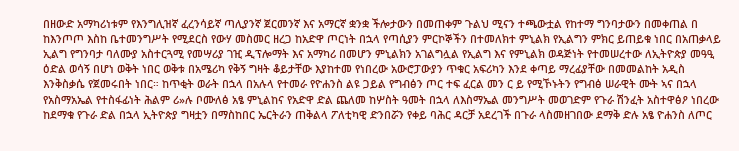በዘውድ አማካሪነቱም የእንግሊዝኛ ፈረንሳይኛ ጣሊያንኛ ጀርመንኛ እና አማርኛ ቋንቋ ችሎታውን በመጠቀም ጉልህ ሚናን ተጫውቷል የከተማ ግንባታውን በመቀጠል በ ከእንጦጦ እስከ ቤተመንግሥት የሚደርስ የውሃ መስመር ዘረጋ ከአድዋ ጦርነት በኋላ የጣሲያን ምርኮኞችን በተመለክተ ምኒልክ የኢልግን ምክር ይጠይቁ ነበር በአጠቃላይ ኢልግ የግንባታ ባለሙያ አስተርጓሚ የመሣሪያ ገዢ ዲፕሎማት እና አማካሪ በመሆን ምኒልክን አገልግሏል የኢልግ እና የምኒልክ ወዳጅነት የተመሠረተው ለኢትዮጵያ መዓዒ ዕድል ወሳኝ በሆነ ወቅት ነበር ወቅቱ በአሜሪካ የቅኝ ግዛት ቆይታቸው እያከተመ የነበረው አውሮፓውያን ጥቁር አፍሪካን እንደ ቀጣይ ማረፊያቸው በመመልከት አዲስ እንቅስቃሴ የጀመሩበት ነበር። ከጥቂት ወራት በኋላ በአሉላ የተመራ የዮሐንስ ልዩ ጋይል የግብፅን ጦር ተፍ ፈርል መን ር ይ የሚኾኑትን የግብፅ ሠራዊት ሙት ኣና በኋላ የአስማአኤል የተስፋፊነት ሕልም ሪ»ሉ ቦሙለፅ አፄ ምኒልከና የአድዋ ድል ጨለመ ከሦስት ዓመት በኋላ ለእስማኤል መንግሥት መወገድም የጉራ ሽንፈት አስተዋፅዖ ነበረው ከደማቁ የጉራ ድል በኋላ ኢትዮጵያ ግዛቷን በማስከበር ኤርትራን ጠቅልላ ፖለቲካዊ ድንበሯን የቀይ ባሕር ዳርቻ አደረገች በጉራ ላስመዘገበው ደማቅ ድሉ አፄ ዮሐንስ ለጦር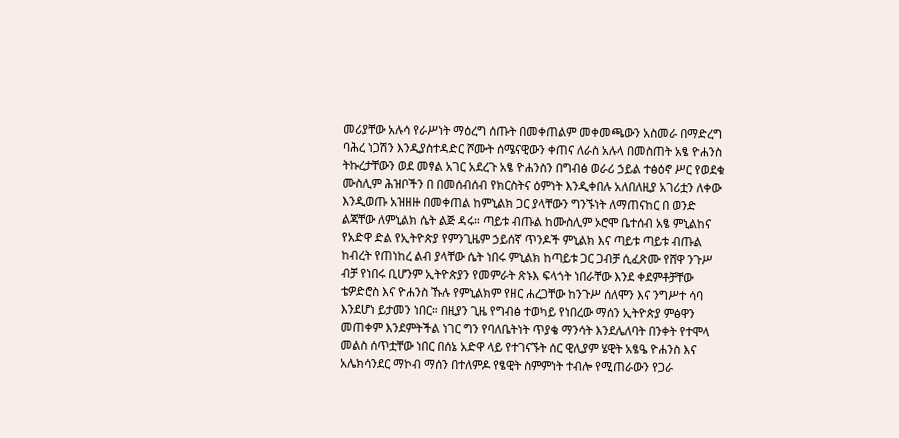መሪያቸው አሉሳ የራሥነት ማዕረግ ሰጡት በመቀጠልም መቀመጫውን አስመራ በማድረግ ባሕረ ነጋሽን እንዲያስተዳድር ሾሙት ሰሜናዊውን ቀጠና ለራስ አሉላ በመስጠት አፄ ዮሐንስ ትኩረታቸውን ወደ መፃል አገር አደረጉ አፄ ዮሐንስን በግብፅ ወራሪ ኃይል ተፅዕኖ ሥር የወደቁ ሙስሊም ሕዝቦችን በ በመሰብሰብ የክርስትና ዕምነት እንዲቀበሉ አለበለዚያ አገሪቷን ለቀው እንዲወጡ አዝዘዙ በመቀጠል ከምኒልክ ጋር ያላቸውን ግንኙነት ለማጠናከር በ ወንድ ልጃቸው ለምኒልክ ሴት ልጅ ዳሩ። ጣይቱ ብጡል ከሙስሊም ኦሮሞ ቤተሰብ አፄ ምኒልከና የአድዋ ድል የኢትዮጵያ የምንጊዜም ኃይሰኛ ጥንዶች ምኒልክ እና ጣይቱ ጣይቱ ብጡል ከብረት የጠነከረ ልብ ያላቸው ሴት ነበሩ ምኒልክ ከጣይቱ ጋር ጋብቻ ሲፈጽሙ የሸዋ ንጉሥ ብቻ የነበሩ ቢሆንም ኢትዮጵያን የመምራት ጽኑእ ፍላጎት ነበራቸው እንደ ቀደምቶቻቸው ቴዎድሮስ እና ዮሐንስ ኹሉ የምኒልክም የዘር ሐረጋቸው ከንጉሥ ሰለሞን እና ንግሥተ ሳባ እንደሆነ ይታመን ነበር። በዚያን ጊዜ የግብፅ ተወካይ የነበረው ማሰን ኢትዮጵያ ምፅዋን መጠቀም እንደምትችል ነገር ግን የባለቤትነት ጥያቄ ማንሳት እንደሌለባት በንቀት የተሞላ መልስ ሰጥቷቸው ነበር በሰኔ አድዋ ላይ የተገናኙት ሰር ዊሊያም ሄዊት አፄዔ ዮሐንስ እና አሌክሳንደር ማኮብ ማሰን በተለምዶ የፄዊት ስምምነት ተብሎ የሚጠራውን የጋራ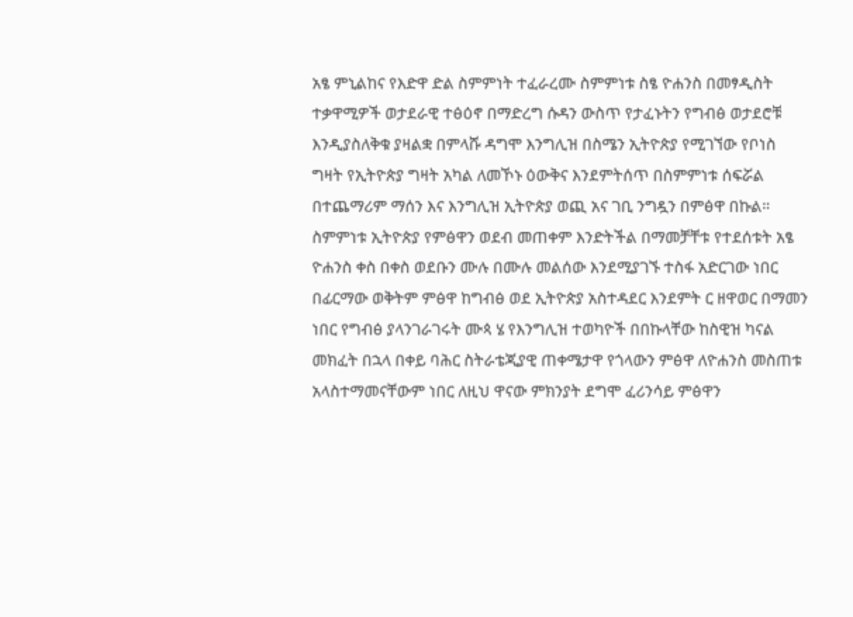አፄ ምኒልከና የእድዋ ድል ስምምነት ተፈራረሙ ስምምነቱ ስፄ ዮሐንስ በመፃዲስት ተቃዋሚዎች ወታደራዊ ተፅዕኖ በማድረግ ሱዳን ውስጥ የታፈኑትን የግብፅ ወታደሮቹ እንዲያስለቅቁ ያዛልቋ በምላሹ ዳግሞ እንግሊዝ በስሜን ኢትዮጵያ የሚገኘው የቦነስ ግዛት የኢትዮጵያ ግዛት አካል ለመኾኑ ዕውቅና እንደምትሰጥ በስምምነቱ ሰፍሯል በተጨማሪም ማሰን እና እንግሊዝ ኢትዮጵያ ወጪ አና ገቢ ንግዷን በምፅዋ በኩል። ስምምነቱ ኢትዮጵያ የምፅዋን ወደብ መጠቀም እንድትችል በማመቻቸቱ የተደሰቱት አፄ ዮሐንስ ቀስ በቀስ ወደቡን ሙሉ በሙሉ መልሰው እንደሚያገኙ ተስፋ አድርገው ነበር በፊርማው ወቅትም ምፅዋ ከግብፅ ወደ ኢትዮጵያ አስተዳደር እንደምት ር ዘዋወር በማመን ነበር የግብፅ ያላንገራገሩት ሙጳ ሄ የእንግሊዝ ተወካዮች በበኩላቸው ከስዊዝ ካናል መክፈት በኋላ በቀይ ባሕር ስትራቴጂያዊ ጠቀሜታዋ የጎላውን ምፅዋ ለዮሐንስ መስጠቱ አላስተማመናቸውም ነበር ለዚህ ዋናው ምክንያት ደግሞ ፈሪንሳይ ምፅዋን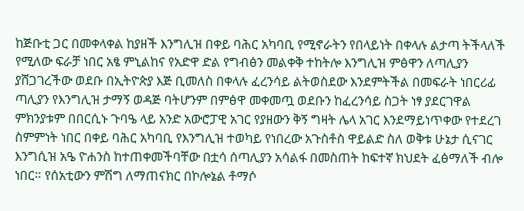ከጅቡቲ ጋር በመቀላቀል ከያዘች እንግሊዝ በቀይ ባሕር አካባቢ የሚኖራትን የበላይነት በቀላሉ ልታጣ ትችላለች የሚለው ፍራቻ ነበር አፄ ምኒልከና የአድዋ ድል የግብፅን መልቀቅ ተከትሎ እንግሊዝ ምፅዋን ለጣሊያን ያሸጋገረችው ወደቡ በኢትዮጵያ እጅ ቢመለስ በቀላሉ ፈረንሳይ ልትወስደው እንደምትችል በመፍራት ነበርሪፊ ጣሊያን የእንግሊዝ ታማኝ ወዳጅ ባትሆንም በምፅዋ መቀመጧ ወደቡን ከፈረንሳይ ስጋት ነፃ ያደርገዋል ምክንያቱም በበርሲኑ ጉባዔ ላይ አንድ አውሮፓዊ አገር የያዘውን ቅኝ ግዛት ሌላ አገር እንደማይነጥቀው የተደረገ ስምምነት ነበር በቀይ ባሕር አካባቢ የእንግሊዝ ተወካይ የነበረው አጉስቶስ ዋይልድ ስለ ወቅቱ ሁኔታ ሲናገር እንግሲዝ አዔ ዮሐንስ ከተጠቀመችባቸው በቷሳ ሰጣሊያን አሳልፋ በመስጠት ከፍተኛ ክህደት ፈፅማለች ብሎ ነበር። የሰአቲውን ምሽግ ለማጠናክር በኮሎኔል ቶማሶ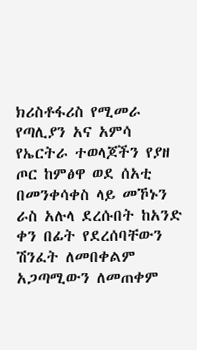ክሪስቶፋሪስ የሚመራ የጣሊያን አና አምሳ የኤርትራ ተወላጆችን የያዘ ጦር ከምፅዋ ወደ ሰአቲ በመንቀሳቀስ ላይ መኾኑን ራስ አሉላ ደረሱበት ከአንድ ቀን በፊት የደረሰባቸውን ሽንፈት ለመበቀልም አጋጣሚውን ለመጠቀም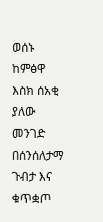ወሰኑ ከምፅዋ እስክ ሰአቂ ያለው መንገድ በሰንሰለታማ ጉብታ እና ቁጥቋጦ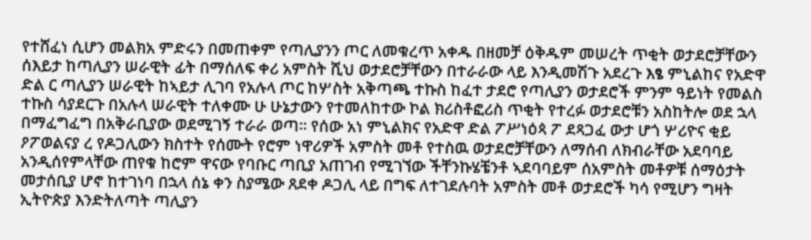የተሸፈነ ሲሆን መልክአ ምድሩን በመጠቀም የጣሊያንን ጦር ለመቁረጥ አቀዱ በዘመቻ ዕቅዱም መሠረት ጥቂት ወታደሮቻቸውን ሰእይታ ከጣሊያን ሠራዊት ፊት በማሰለፍ ቀሪ አምስት ሺህ ወታደሮቻቸውን በተራራው ላይ እንዲመሽጉ አደረጉ እፄ ምኒልከና የአድዋ ድል ር ጣሊያን ሠራዊት ከኣይታ ሊገባ የአሉላ ጦር ከሦስት አቅጣጫ ተኩስ ከፈተ ታደሮ የጣሊያን ወታደሮች ምንም ዓይነት የመልስ ተኩስ ሳያደርጉ በአሉላ ሠራዊት ተለቀሙ ሁ ሁኔታውን የተመለከተው ኮል ክሪስቶፎሪስ ጥቂት የተረፉ ወታደሮቹን አስከትሎ ወደ ኋላ በማፈግፈግ በአቅራቢያው ወደሚገኝ ተራራ ወጣ። የሰው አነ ምኒልክና የአድዋ ድል ፖሥነዕጳ ፖ ደጻጋፈ ውታ ሆጎ ሦሪዮና ቂይ ዖፖወልናያ ረ የዶጋሊውን ክስተት የሰሙት የሮም ነዋሪዎች አምስት መቶ የተስዉ ወታደሮቻቸውን ለማሰብ ለክብራቸው አደባባይ አንዲሰየምላቸው ጠየቁ ከሮም ዋናው የባቡር ጣቢያ አጠገብ የሚገኘው ችቸንኩሄቼንቶ ኣደባባይም ሰአምስት መቶዎቹ ሰማዕታት መታሰቢያ ሆኖ ከተገነባ በኋላ ሰኔ ቀን ስያሜው ጸደቀ ዶጋሊ ላይ በግፍ ለተገደሉባት አምስት መቶ ወታደሮች ካሳ የሚሆን ግዛት ኢትዮጵያ እንድትለጣት ጣሊያን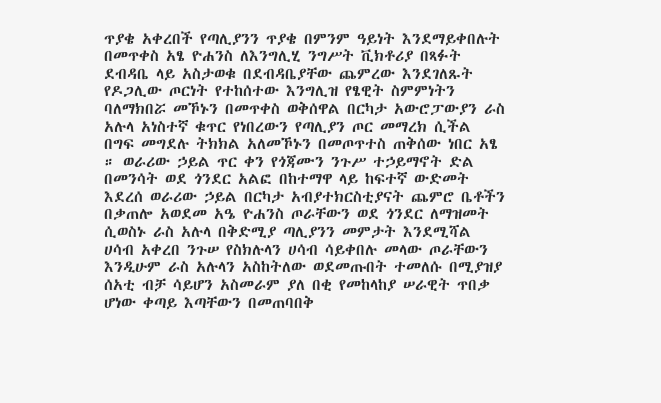ጥያቄ አቀረበች የጣሊያንን ጥያቄ በምንም ዓይነት እንደማይቀበሉት በመጥቀስ አፄ ዮሐንስ ለእንግሊሂ ንግሥት ቪክቶሪያ በጻፉት ደብዳቤ ላይ አስታወቁ በደብዳቤያቸው ጨምረው እንደገለጹት የዶጋሊው ጦርነት የተከሰተው እንግሊዝ የፄዊት ስምምነትን ባለማክበሯ መኾኑን በመጥቀስ ወቅሰዋል በርካታ አውሮፓውያን ራስ አሉላ አነስተኛ ቁጥር የነበረውን የጣሊያን ጦር መማረክ ሲችል በግፍ መግደሉ ትክክል አለመኾኑን በመጦጥተስ ጠቅሰው ነበር አፄ ። ወራሪው ኃይል ጥር ቀን የጎጃሙን ንጉሥ ተኃይማኖት ድል በመንሳት ወደ ጎንደር አልፎ በከተማዋ ላይ ከፍተኛ ውድመት እደረሰ ወራሪው ኃይል በርካታ አብያተክርስቲያናት ጨምሮ ቤቶችን በቃጠሎ አወደመ አዔ ዮሐንስ ጦራቸውን ወደ ጎንደር ለማዝመት ሲወስኑ ራስ አሉላ በቅድሚያ ጣሊያንን መምታት እንደሚሻል ሀሳብ አቀረበ ንጉሠ የስክሉላን ሀሳብ ሳይቀበሉ መላው ጦራቸውን እንዲሁም ራስ አሉላን አስከትለው ወደመጡበት ተመለሱ በሚያዝያ ሰአቲ ብቻ ሳይሆን አስመራም ያለ በቂ የመከላከያ ሠራዊት ጥበቃ ሆነው ቀጣይ እጣቸውን በመጠባበቅ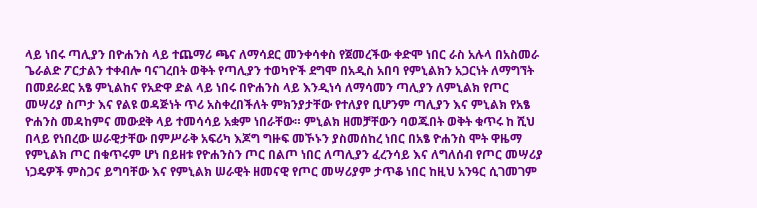ላይ ነበሩ ጣሊያን በዮሐንስ ላይ ተጨማሪ ጫና ለማሳደር መንቀሳቀስ የጀመረችው ቀድሞ ነበር ራስ አሉላ በአስመራ ጌራልድ ፖርታልን ተቀብሎ ባናገረበት ወቅት የጣሊያን ተወካዮች ደግሞ በአዲስ አበባ የምኒልክን አጋርነት ለማግኘት በመደራደር አፄ ምኒልከና የአድዋ ድል ላይ ነበሩ በዮሐንስ ላይ እንዲነሳ ለማሳመን ጣሊያን ለምኒልክ የጦር መሣሪያ ስጦታ እና የልዩ ወዳጅነት ጥሪ አስቀረበችለት ምክንያታቸው የተለያየ ቢሆንም ጣሊያን እና ምኒልክ የአፄ ዮሐንስ መዳከምና መውደቅ ላይ ተመሳሳይ አቋም ነበራቸው። ምኒልክ ዘመቻቸውን ባወጁበት ወቅት ቁጥሩ ከ ሺህ በላይ የነበረው ሠራዊታቸው በምሥራቅ አፍሪካ እጆግ ግዙፍ መኾኑን ያስመሰከረ ነበር በአፄ ዮሐንስ ሞት ዋዜማ የምኒልክ ጦር በቁጥሩም ሆነ በይዘቱ የዮሐንስን ጦር በልጦ ነበር ለጣሊያን ፈረንሳይ እና ለግለሰብ የጦር መሣሪያ ነጋዴዎች ምስጋና ይግባቸው እና የምኒልክ ሠራዊት ዘመናዊ የጦር መሣሪያም ታጥቆ ነበር ከዚህ አንዓር ሲገመገም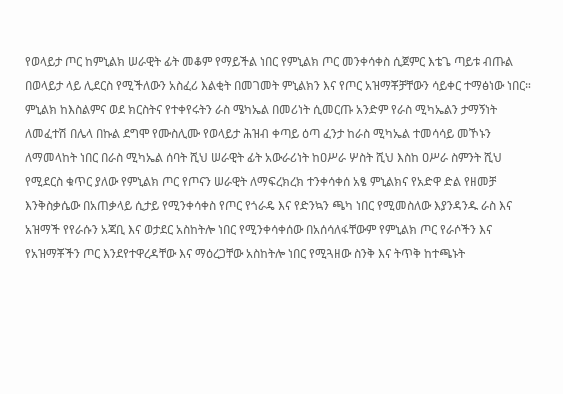የወላይታ ጦር ከምኒልክ ሠራዊት ፊት መቆም የማይችል ነበር የምኒልክ ጦር መንቀሳቀስ ሲጀምር እቴጌ ጣይቱ ብጡል በወላይታ ላይ ሊደርስ የሚችለውን አስፈሪ እልቂት በመገመት ምኒልክን እና የጦር አዝማቾቻቸውን ሳይቀር ተማፅነው ነበር። ምኒልክ ከእስልምና ወደ ክርስትና የተቀየሩትን ራስ ሜካኤል በመሪነት ሲመርጡ አንድም የራስ ሚካኤልን ታማኝነት ለመፈተሽ በሌላ በኩል ደግሞ የሙስሊሙ የወላይታ ሕዝብ ቀጣይ ዕጣ ፈንታ ከራስ ሚካኤል ተመሳሳይ መኾኑን ለማመላከት ነበር በራስ ሚካኤል ሰባት ሺህ ሠራዊት ፊት አውራሪነት ከዐሥራ ሦስት ሺህ እስከ ዐሥራ ስምንት ሺህ የሚደርስ ቁጥር ያለው የምኒልክ ጦር የጦናን ሠራዊት ለማፍረክረክ ተንቀሳቀሰ አፄ ምኒልክና የአድዋ ድል የዘመቻ እንቅስቃሴው በአጠቃላይ ሲታይ የሚንቀሳቀስ የጦር የጎራዴ እና የድንኳን ጫካ ነበር የሚመስለው እያንዳንዱ ራስ እና አዝማች የየራሱን አጃቢ እና ወታደር አስከትሎ ነበር የሚንቀሳቀሰው በአሰሳለፋቸውም የምኒልክ ጦር የራሶችን እና የአዝማቾችን ጦር እንደየተዋረዳቸው እና ማዕረጋቸው አስከትሎ ነበር የሚጓዘው ስንቅ እና ትጥቅ ከተጫኑት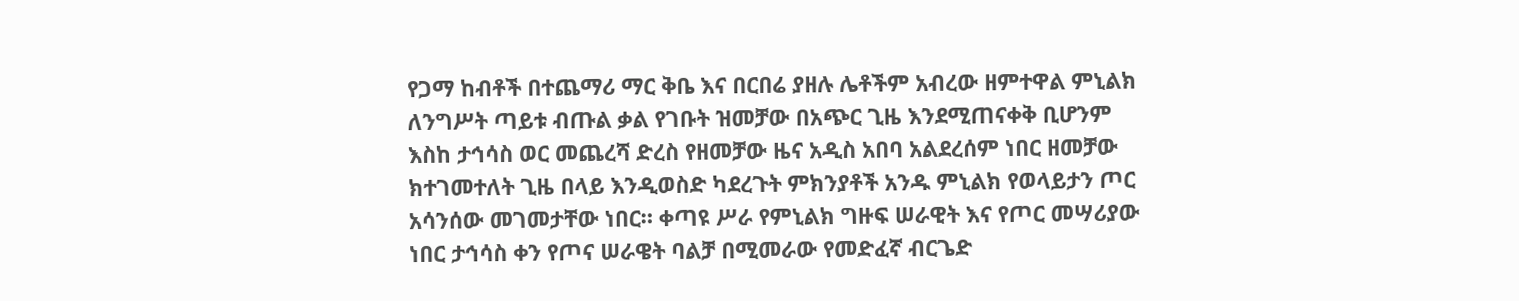የጋማ ከብቶች በተጨማሪ ማር ቅቤ እና በርበሬ ያዘሉ ሌቶችም አብረው ዘምተዋል ምኒልክ ለንግሥት ጣይቱ ብጡል ቃል የገቡት ዝመቻው በአጭር ጊዜ እንደሚጠናቀቅ ቢሆንም እስከ ታኅሳስ ወር መጨረሻ ድረስ የዘመቻው ዜና አዲስ አበባ አልደረሰም ነበር ዘመቻው ክተገመተለት ጊዜ በላይ እንዲወስድ ካደረጉት ምክንያቶች አንዱ ምኒልክ የወላይታን ጦር አሳንሰው መገመታቸው ነበር። ቀጣዩ ሥራ የምኒልክ ግዙፍ ሠራዊት እና የጦር መሣሪያው ነበር ታኅሳስ ቀን የጦና ሠራዌት ባልቻ በሚመራው የመድፈኛ ብርጌድ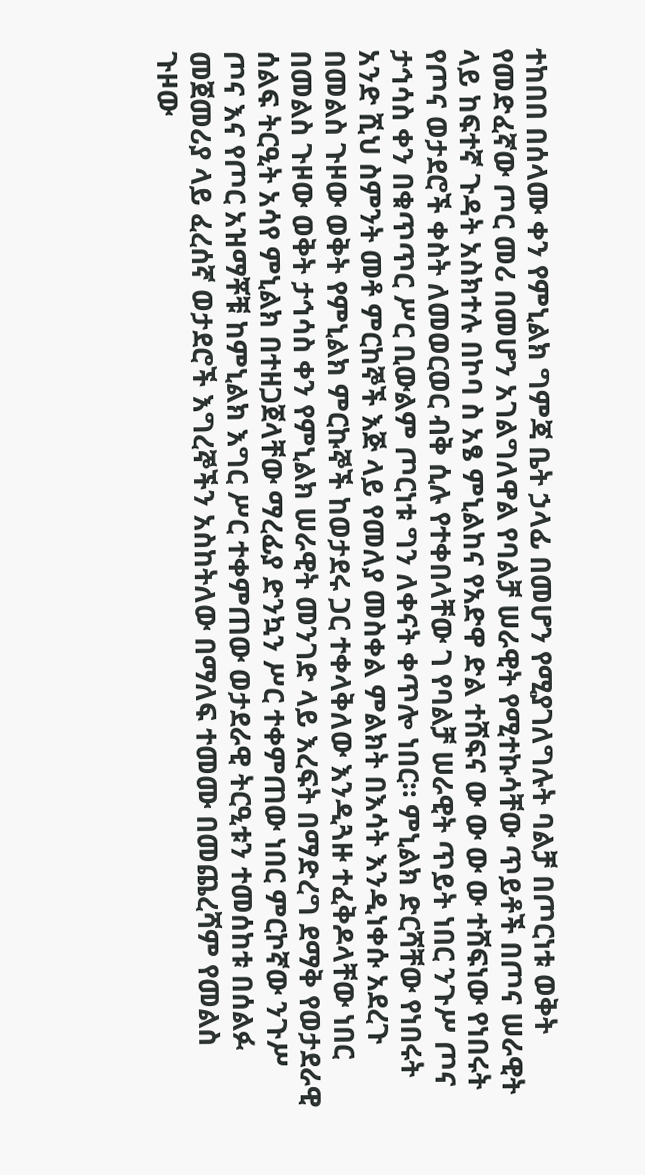ተከበበ በሰላሙ ቀን የምኒልክ ግምጃ ቤት ኃላፊ በመሆን የሚያገለግሉት ባልቻ በጦርነቱ ወቅት የመድፈኛው ጦር መሪ በመሆን አገልግለዋል የባልቻ ሠራዊት የሚተኩሳቸው ጥይቶች በጦና ሠራዊት ላይ ከፍተኛ ጉዳት አስክተሉ በኮባ ስ አፄ ምኒልከና የአድዋ ድል ተሸፍና ው ው ው ው ተሸፍነው የነበሩት የጦና ወታደሮች ቀስት ለመወርወር ብቅ ሲሉ የተቀበላቸው ገ የባልቻ ሠራዊት ጥይት ነበር ንጉሥ ጦና ታኅሳስ ቀን በቁጥጥር ሥር ቢውልም ጦርነቱ ግን ለቀናት ቀጥሎ ነበር። ምኒልክ ድርሻቸው የነበሩት አንድ ሺህ ስምንት መቶ ምርከኞች እጅ ላይ የመለያ መስቀል ምልክት በእሳት እንዲነቀሱ አደረጉ በመልስ ጉዞው ወቅት የምኒልክ ምርኩኞች ከወታደሩ ጋር ተቀላቅለው እንዲጓዙ ተፈቅዶላቸው ነበር በመልስ ጉዞው ወቅት ታኅሳስ ቀን የምኒልክ ሠራዊት መንገድ ላይ እረፍት በማድረግ ደማቅ የወታደራዊ ሰልፍ ትርዒት አሳየ ምኒልክ በተዘጋጀላቸው ማረፊያ ድንኳን ሥር ተቀምጠው ነበር ምርኮኛው ንጉሥ ጦና እና የጦር አዝማቾቹ ከምኒልክ እግር ሥር ተቀምጠው ወታደራዊ ትርዒቱን ተመሰከቱ በሰልፉ መጀመሪያ ላይ ፈረሰኛ ወታደሮች እግረኞችን አስከትለው በማለፍ ተመሙ በመጨረሻም የመልስ ጉዞው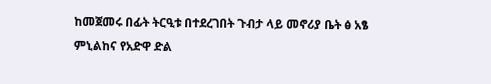ከመጀመሩ በፊት ትርዒቱ በተደረገበት ጉብታ ላይ መኖሪያ ቤት ፅ አፄ ምኒልከና የአድዋ ድል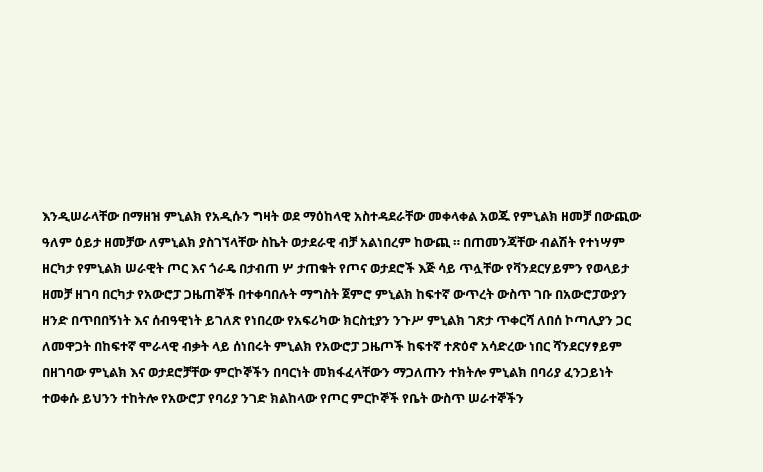እንዲሠራላቸው በማዘዝ ምኒልክ የአዲሱን ግዛት ወደ ማዕከላዊ አስተዳደራቸው መቀላቀል አወጁ የምኒልክ ዘመቻ በውጪው ዓለም ዕይታ ዘመቻው ለምኒልክ ያስገኘላቸው ስኬት ወታደራዊ ብቻ አልነበረም ከውጪ ። በጠመንጃቸው ብልሽት የተነሣም ዘርካታ የምኒልክ ሠራዊት ጦር እና ጎራዴ በታብጠ ሦ ታጠቁት የጦና ወታደሮች እጅ ሳይ ጥሏቸው የቫንደርሃይምን የወላይታ ዘመቻ ዘገባ በርካታ የአውሮፓ ጋዜጠኞች በተቀባበሉት ማግስት ጀምሮ ምኒልክ ከፍተኛ ውጥረት ውስጥ ገቡ በአውሮፓውያን ዘንድ በጥበበኝነት እና ሰብዓዊነት ይገለጽ የነበረው የአፍሪካው ክርስቲያን ንጉሥ ምኒልክ ገጽታ ጥቀርሻ ለበሰ ኮጣሊያን ጋር ለመዋጋት በከፍተኛ ሞራላዊ ብቃት ላይ ሰነበሩት ምኒልክ የአውሮፓ ጋዜጦች ከፍተኛ ተጽዕኖ አሳድረው ነበር ሻንደርሃፃይም በዘገባው ምኒልክ እና ወታደሮቻቸው ምርኮኞችን በባርነት መክፋፈላቸውን ማጋለጡን ተክትሎ ምኒልክ በባሪያ ፈንጋይነት ተወቀሱ ይህንን ተከትሎ የአውሮፓ የባሪያ ንገድ ክልከላው የጦር ምርኮኞች የቤት ውስጥ ሠራተኞችን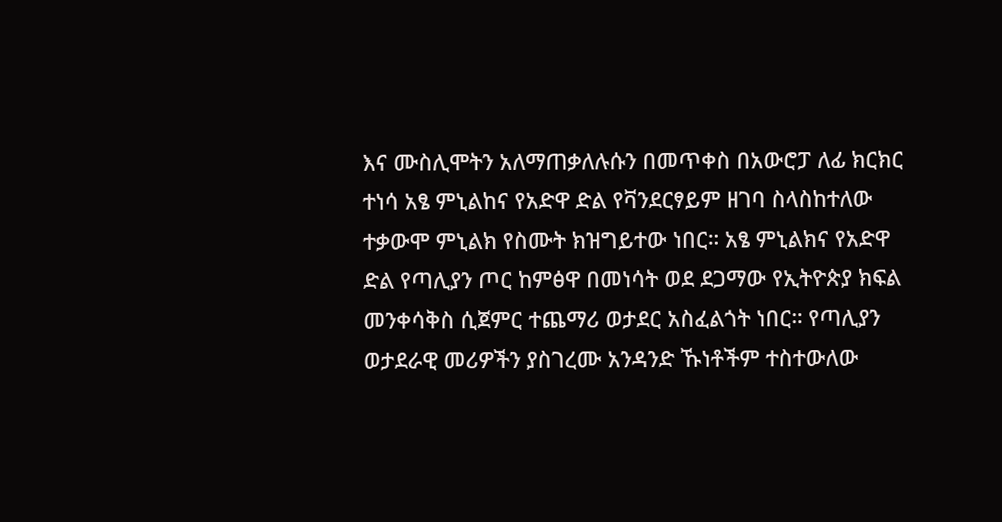እና ሙስሊሞትን አለማጠቃለሉሱን በመጥቀስ በአውሮፓ ለፊ ክርክር ተነሳ አፄ ምኒልከና የአድዋ ድል የቫንደርፃይም ዘገባ ስላስከተለው ተቃውሞ ምኒልክ የስሙት ክዝግይተው ነበር። አፄ ምኒልክና የአድዋ ድል የጣሊያን ጦር ከምፅዋ በመነሳት ወደ ደጋማው የኢትዮጵያ ክፍል መንቀሳቅስ ሲጀምር ተጨማሪ ወታደር አስፈልጎት ነበር። የጣሊያን ወታደራዊ መሪዎችን ያስገረሙ አንዳንድ ኹነቶችም ተስተውለው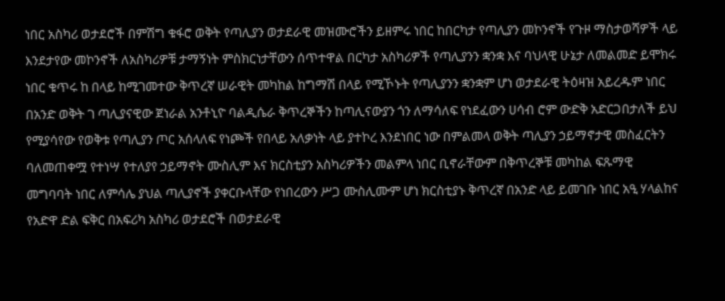ነበር አስካሪ ወታደሮች በምሽግ ቁፋሮ ወቅት የጣሊያን ወታደራዊ መዝሙሮችን ይዘምሩ ነበር ከበርካታ የጣሊያን መኮንኖች የጉዞ ማስታወሻዎች ላይ እንደታየው መኮንኖች ለአስካሪዎቹ ታማኝነት ምስክርነታቸውን ሰጥተዋል በርካታ አስካሪዎች የጣሊያንን ቋንቋ እና ባህላዊ ሁኔታ ለመልመድ ይሞክሩ ነበር ቁጥሩ ከ በላይ ከሚገመተው ቅጥረኛ ሠራዊት መካከል ከግማሽ በላይ የሚኾኑት የጣሊያንን ቋንቋም ሆነ ወታደራዊ ትዕዛዝ አይረዱም ነበር በአንድ ወቅት ገ ጣሊያናዊው ጀነራል አንቶኒዮ ባልዲሴራ ቅጥረኞችን ከጣሊናውያን ጎን ለማሳለፍ የነደፈውን ሀሳብ ሮም ውድቅ አድርጋበታለች ይህ የሚያሳየው የወቅቱ የጣሊያን ጦር አሰላለፍ የነጮች የበላይ አለቃነት ላይ ያተኮረ እንደነበር ነው በምልመላ ወቅት ጣሊያን ኃይማኖታዊ መስፈርትን ባለመጠቀሟ የተነሣ የተለያየ ኃይማኖት ሙስሊም እና ክርስቲያን አስካሪዎችን መልምላ ነበር ቢኖራቸውም በቅጥረኞቹ መካከል ፍጹማዊ መግባባት ነበር ለምሳሌ ያህል ጣሊያኖች ያቀርቡላቸው የነበረውን ሥጋ ሙስሊሙም ሆነ ክርስቲያኑ ቅጥረኛ በአንድ ላይ ይመገቡ ነበር አዒ ሃላልከና የአድዋ ድል ፍቅር በአፍሪካ አስካሪ ወታደሮች በወታደራዊ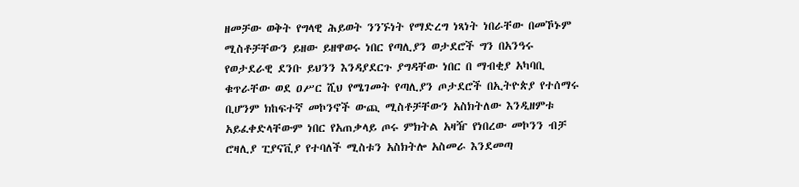ዘመቻው ወቅት የግላዊ ሕይወት ንንኙነት የማድረግ ነጻነት ነበራቸው በመኾኑም ሚስቶቻቸውን ይዘው ይዘዋወሩ ነበር የጣሊያን ወታደሮች ግን በአንዓሩ የወታደራዊ ደንቡ ይህንን እንዳያደርጉ ያግዳቸው ነበር በ ማብቂያ አካባቢ ቁጥራቸው ወደ ዐሥር ሺህ የሜገመት የጣሊያን ጦታደሮች በኢትዮጵያ የተሰማሩ ቢሆንም ክከፍተኛ መኮንኖች ውጪ ሚስቶቻቸውን አስክትለው እንዲዘምቱ አይፈቀድላቸውም ነበር የአጠቃላይ ጦሩ ምክትል አዛዥ የነበረው መኮንን ብቻ ሮዛሊያ ፒያናቪያ የተባለች ሚስቱን አስክትሎ አስመራ እንደመጣ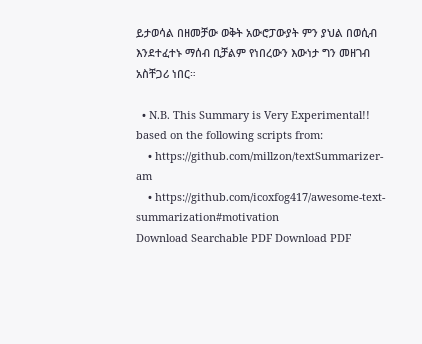ይታወሳል በዘመቻው ወቅት አውሮፓውያት ምን ያህል በወሲብ እንደተፈተኑ ማሰብ ቢቻልም የነበረውን እውነታ ግን መዘገብ አስቸጋሪ ነበር።

  • N.B. This Summary is Very Experimental!! based on the following scripts from:
    • https://github.com/millzon/textSummarizer-am
    • https://github.com/icoxfog417/awesome-text-summarization#motivation
Download Searchable PDF Download PDF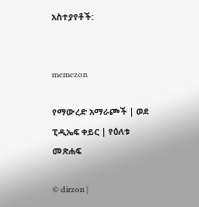አስተያየቶች:


memezon

የማውረድ አማራጮች | ወደ ፒዲኤፍ ቀይር | የዕለቱ መጽሐፍ

© dirzon |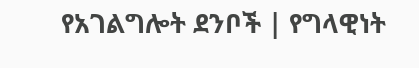የአገልግሎት ደንቦች | የግላዊነት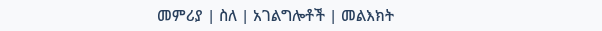መምሪያ | ስለ | አገልግሎቶች | መልእክት